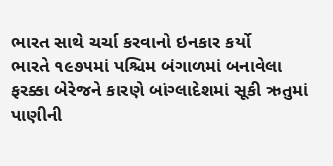ભારત સાથે ચર્ચા કરવાનો ઇનકાર કર્યો
ભારતે ૧૯૭૫માં પશ્ચિમ બંગાળમાં બનાવેલા ફરક્કા બેરેજને કારણે બાંગ્લાદેશમાં સૂકી ઋતુમાં પાણીની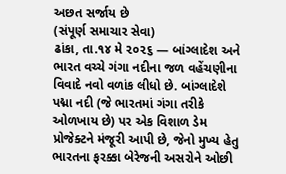અછત સર્જાય છે
(સંપૂર્ણ સમાચાર સેવા)
ઢાંકા, તા.૧૪ મે ૨૦૨૬ — બાંગ્લાદેશ અને ભારત વચ્ચે ગંગા નદીના જળ વહેંચણીના વિવાદે નવો વળાંક લીધો છે. બાંગ્લાદેશે પદ્મા નદી (જે ભારતમાં ગંગા તરીકે ઓળખાય છે) પર એક વિશાળ ડેમ પ્રોજેક્ટને મંજૂરી આપી છે, જેનો મુખ્ય હેતુ ભારતના ફરક્કા બેરેજની અસરોને ઓછી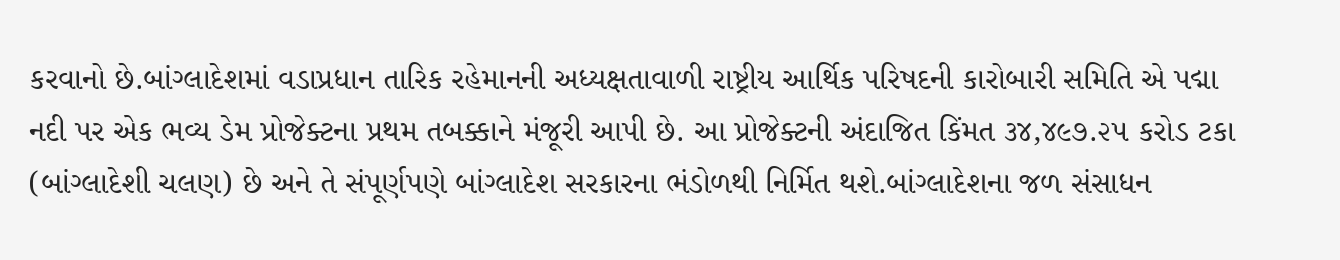કરવાનો છે.બાંગ્લાદેશમાં વડાપ્રધાન તારિક રહેમાનની અધ્યક્ષતાવાળી રાષ્ટ્રીય આર્થિક પરિષદની કારોબારી સમિતિ એ પદ્મા નદી પર એક ભવ્ય ડેમ પ્રોજેક્ટના પ્રથમ તબક્કાને મંજૂરી આપી છે. આ પ્રોજેક્ટની અંદાજિત કિંમત ૩૪,૪૯૭.૨૫ કરોડ ટકા (બાંગ્લાદેશી ચલણ) છે અને તે સંપૂર્ણપણે બાંગ્લાદેશ સરકારના ભંડોળથી નિર્મિત થશે.બાંગ્લાદેશના જળ સંસાધન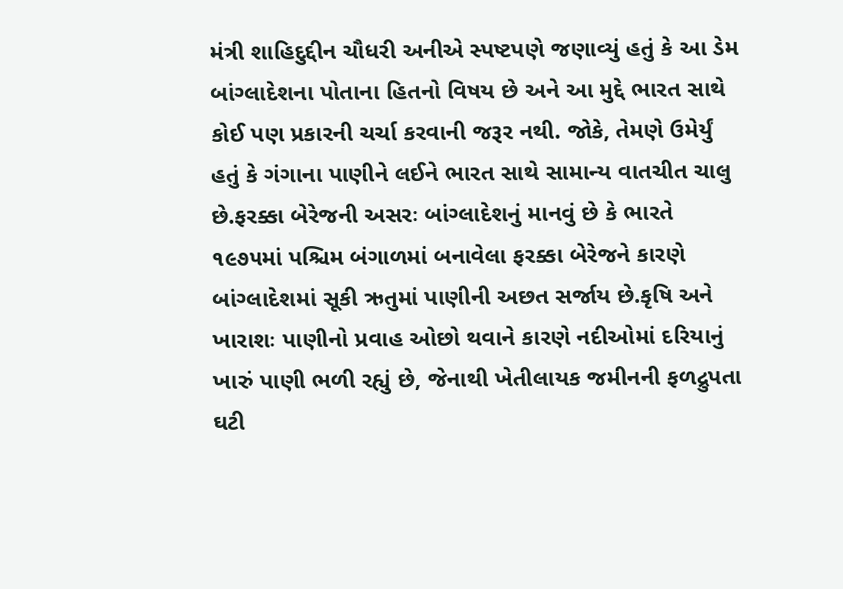મંત્રી શાહિદુદ્દીન ચૌધરી અનીએ સ્પષ્ટપણે જણાવ્યું હતું કે આ ડેમ બાંગ્લાદેશના પોતાના હિતનો વિષય છે અને આ મુદ્દે ભારત સાથે કોઈ પણ પ્રકારની ચર્ચા કરવાની જરૂર નથી. જોકે, તેમણે ઉમેર્યું હતું કે ગંગાના પાણીને લઈને ભારત સાથે સામાન્ય વાતચીત ચાલુ છે.ફરક્કા બેરેજની અસરઃ બાંગ્લાદેશનું માનવું છે કે ભારતે ૧૯૭૫માં પશ્ચિમ બંગાળમાં બનાવેલા ફરક્કા બેરેજને કારણે બાંગ્લાદેશમાં સૂકી ઋતુમાં પાણીની અછત સર્જાય છે.કૃષિ અને ખારાશઃ પાણીનો પ્રવાહ ઓછો થવાને કારણે નદીઓમાં દરિયાનું ખારું પાણી ભળી રહ્યું છે, જેનાથી ખેતીલાયક જમીનની ફળદ્રુપતા ઘટી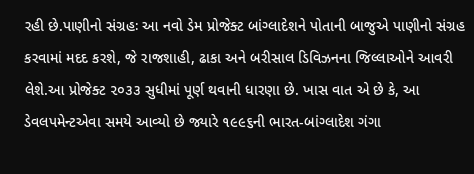રહી છે.પાણીનો સંગ્રહઃ આ નવો ડેમ પ્રોજેક્ટ બાંગ્લાદેશને પોતાની બાજુએ પાણીનો સંગ્રહ કરવામાં મદદ કરશે, જે રાજશાહી, ઢાકા અને બરીસાલ ડિવિઝનના જિલ્લાઓને આવરી લેશે.આ પ્રોજેક્ટ ૨૦૩૩ સુધીમાં પૂર્ણ થવાની ધારણા છે. ખાસ વાત એ છે કે, આ ડેવલપમેન્ટએવા સમયે આવ્યો છે જ્યારે ૧૯૯૬ની ભારત-બાંગ્લાદેશ ગંગા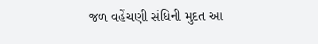જળ વહેંચણી સંધિની મુદત આ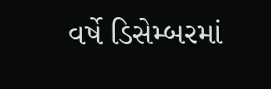વર્ષે ડિસેમ્બરમાં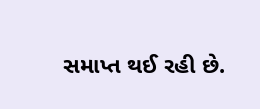સમાપ્ત થઈ રહી છે.